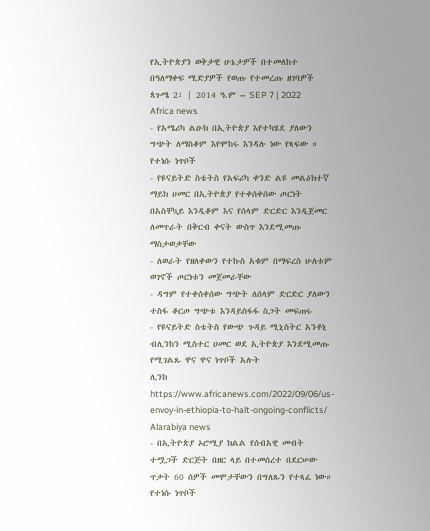የኢትዮጵያን ወቅታዊ ሁኔታዎች በተመለከተ በዓለማቀፍ ሚድያዎች የወጡ የተመረጡ ዘገባዎች
ጳጉሜ 2፣ | 2014 ዓ.ም – SEP 7 | 2022
Africa news
- የአሜሪካ ልዑክ በኢትዮጵያ እየተካሄደ ያለውን ግጭት ለማስቆም እየሞከሩ እንዳሉ ነው የጻፍው ።
የተነሱ ነጥቦች
- የዩናይትድ ስቴትስ የአፍሪካ ቀንድ ልዩ መልዕክተኛ ማይክ ሀመር በኢትዮጵያ የተቀሰቀሰው ጦርነት በአስቸኳይ እንዲቆም እና የሰላም ድርድር እንዲጀመር ለመጥራት በቅርብ ቀናት ውስጥ እንደሚመጡ ማስታወቃቸው
- ለወራት የዘለቀውን የተኩስ አቁም በማፍረስ ሁለቱም ወገኖች ጦርነቱን መጀመራቸው
- ዳግም የተቀሰቀሰው ግጭት ለሰላም ድርድር ያለውን ተስፋ ቆርጦ ግጭቱ እንዳይስፋፋ ስጋት መፍጠሩ
- የዩናይትድ ስቴትስ የውጭ ጉዳይ ሚኒስትር አንቶኒ ብሊንከን ሚስተር ሀመር ወደ ኢትዮጵያ እንደሚመጡ የሚገልጹ ዋና ዋና ነጥቦች አሉት
ሊንክ https://www.africanews.com/2022/09/06/us-envoy-in-ethiopia-to-halt-ongoing-conflicts/
Alarabiya news
- በኢትዮጵያ ኦሮሚያ ክልል የሰብአዊ መብት ተሟጋች ድርጅት በዘር ላይ በተመሰረተ በደርሠው ጥቃት 60 ሰዎች መሞታቸውን በግለጹን የተጻፈ ነው።
የተነሱ ነጥቦች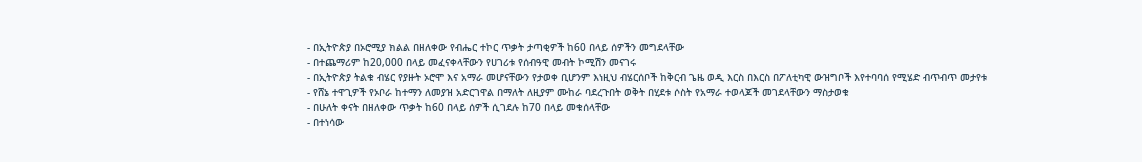- በኢትዮጵያ በኦሮሚያ ክልል በዘለቀው የብሔር ተኮር ጥቃት ታጣቂዎች ከ60 በላይ ሰዎችን መግደላቸው
- በተጨማሪም ከ20,000 በላይ መፈናቀላቸውን የሀገሪቱ የሰብዓዊ መብት ኮሚሽን መናገሩ
- በኢትዮጵያ ትልቁ ብሄር የያዙት ኦሮሞ እና አማራ መሆናቸውን የታወቀ ቢሆንም እነዚህ ብሄርሰቦች ከቅርብ ጌዜ ወዲ እርስ በእርስ በፖለቲካዊ ውዝግቦች እየተባባሰ የሚሄድ ብጥብጥ መታየቱ
- የሸኔ ተዋጊዎች የኦቦራ ከተማን ለመያዝ አድርገዋል በማለት ለዚያም ሙከራ ባደረጉበት ወቅት በሂደቱ ሶስት የአማራ ተወላጆች መገደላቸውን ማስታወቁ
- በሁለት ቀናት በዘለቀው ጥቃት ከ60 በላይ ሰዎች ሲገደሉ ከ70 በላይ መቁሰላቸው
- በተነሳው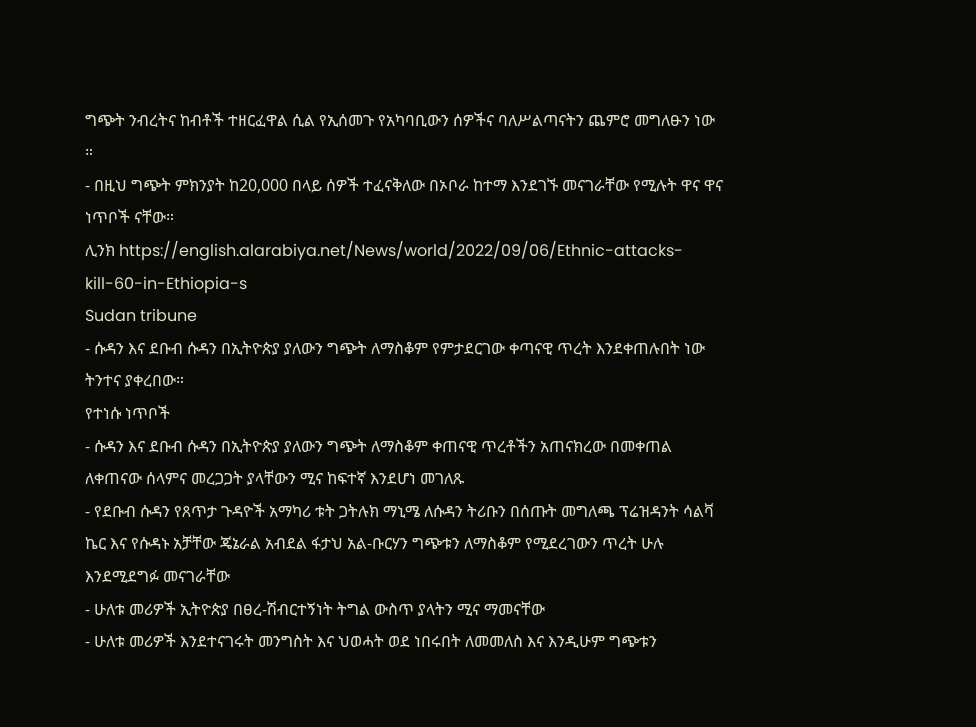ግጭት ንብረትና ከብቶች ተዘርፈዋል ሲል የኢሰመጉ የአካባቢውን ሰዎችና ባለሥልጣናትን ጨምሮ መግለፁን ነው ።
- በዚህ ግጭት ምክንያት ከ20,000 በላይ ሰዎች ተፈናቅለው በኦቦራ ከተማ እንደገኙ መናገራቸው የሚሉት ዋና ዋና ነጥቦች ናቸው።
ሊንክ https://english.alarabiya.net/News/world/2022/09/06/Ethnic-attacks-kill-60-in-Ethiopia-s
Sudan tribune
- ሱዳን እና ደቡብ ሱዳን በኢትዮጵያ ያለውን ግጭት ለማስቆም የምታደርገው ቀጣናዊ ጥረት እንደቀጠሉበት ነው ትንተና ያቀረበው።
የተነሱ ነጥቦች
- ሱዳን እና ደቡብ ሱዳን በኢትዮጵያ ያለውን ግጭት ለማስቆም ቀጠናዊ ጥረቶችን አጠናክረው በመቀጠል ለቀጠናው ሰላምና መረጋጋት ያላቸውን ሚና ከፍተኛ እንደሆነ መገለጹ
- የደቡብ ሱዳን የጸጥታ ጉዳዮች አማካሪ ቱት ጋትሉክ ማኒሜ ለሱዳን ትሪቡን በሰጡት መግለጫ ፕሬዝዳንት ሳልቫ ኬር እና የሱዳኑ አቻቸው ጄኔራል አብደል ፋታህ አል-ቡርሃን ግጭቱን ለማስቆም የሚደረገውን ጥረት ሁሉ እንደሚደግፉ መናገራቸው
- ሁለቱ መሪዎች ኢትዮጵያ በፀረ-ሽብርተኝነት ትግል ውስጥ ያላትን ሚና ማመናቸው
- ሁለቱ መሪዎች እንደተናገሩት መንግስት እና ህወሓት ወደ ነበሩበት ለመመለስ እና እንዲሁም ግጭቱን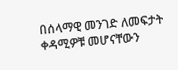በሰላማዊ መንገድ ለመፍታት ቀዳሚዎቹ መሆናቸውን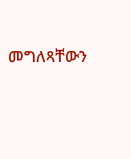መግለጻቸውን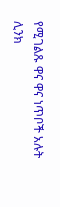የሚገልጹ ዋና ዋና ነጥቦች አሉት
ሊንክ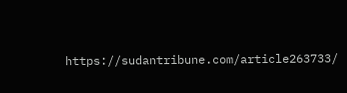https://sudantribune.com/article263733/